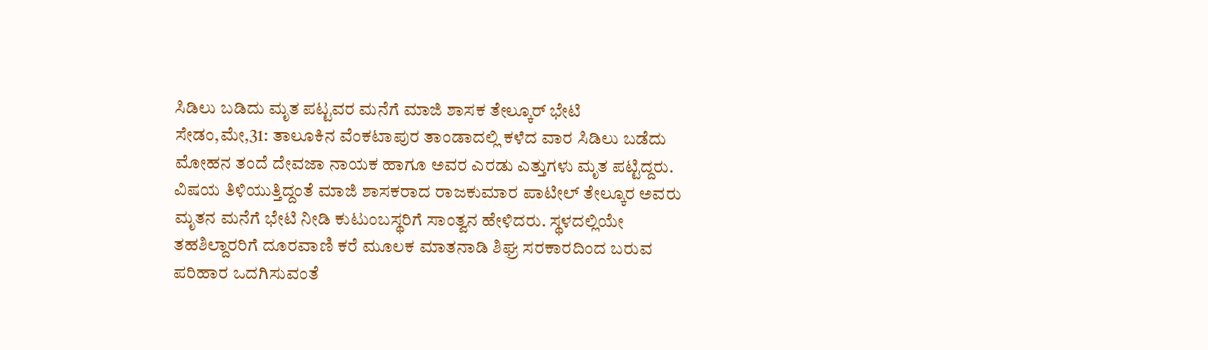ಸಿಡಿಲು ಬಡಿದು ಮೃತ ಪಟ್ಟವರ ಮನೆಗೆ ಮಾಜಿ ಶಾಸಕ ತೇಲ್ಕೂರ್ ಭೇಟಿ
ಸೇಡಂ,ಮೇ,31: ತಾಲೂಕಿನ ವೆಂಕಟಾಪುರ ತಾಂಡಾದಲ್ಲಿ ಕಳೆದ ವಾರ ಸಿಡಿಲು ಬಡೆದು ಮೋಹನ ತಂದೆ ದೇವಜಾ ನಾಯಕ ಹಾಗೂ ಅವರ ಎರಡು ಎತ್ತುಗಳು ಮೃತ ಪಟ್ಟಿದ್ದರು. ವಿಷಯ ತಿಳಿಯುತ್ತಿದ್ದಂತೆ ಮಾಜಿ ಶಾಸಕರಾದ ರಾಜಕುಮಾರ ಪಾಟೀಲ್ ತೇಲ್ಕೂರ ಅವರು ಮೃತನ ಮನೆಗೆ ಭೇಟಿ ನೀಡಿ ಕುಟುಂಬಸ್ಥರಿಗೆ ಸಾಂತ್ವನ ಹೇಳಿದರು. ಸ್ಥಳದಲ್ಲಿಯೇ ತಹಶಿಲ್ದಾರರಿಗೆ ದೂರವಾಣಿ ಕರೆ ಮೂಲಕ ಮಾತನಾಡಿ ಶಿಘ್ರ ಸರಕಾರದಿಂದ ಬರುವ ಪರಿಹಾರ ಒದಗಿಸುವಂತೆ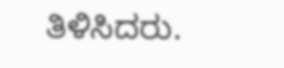ತಿಳಿಸಿದರು.